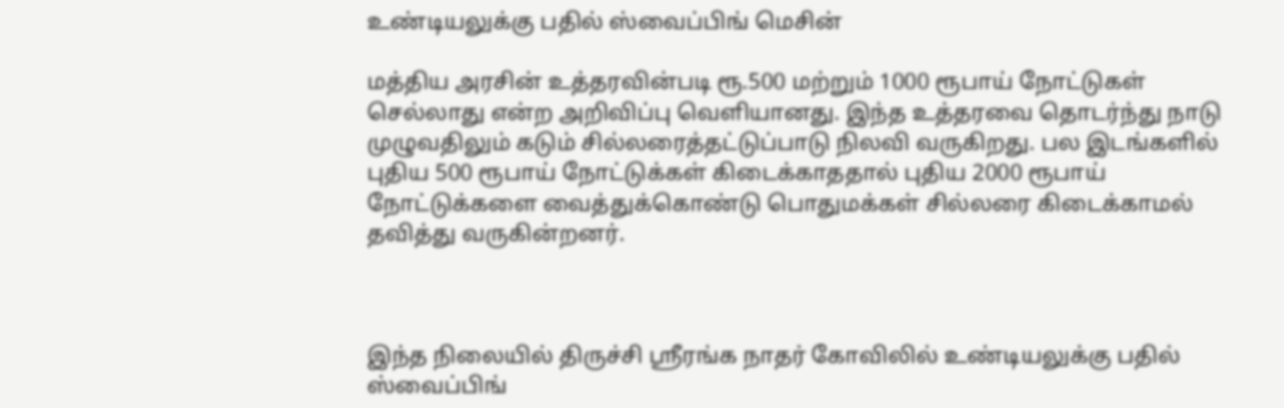உண்டியலுக்கு பதில் ஸ்வைப்பிங் மெசின்

மத்திய அரசின் உத்தரவின்படி ரூ.500 மற்றும் 1000 ரூபாய் நோட்டுகள் செல்லாது என்ற அறிவிப்பு வெளியானது. இந்த உத்தரவை தொடர்ந்து நாடு முழுவதிலும் கடும் சில்லரைத்தட்டுப்பாடு நிலவி வருகிறது. பல இடங்களில் புதிய 500 ரூபாய் நோட்டுக்கள் கிடைக்காததால் புதிய 2000 ரூபாய் நோட்டுக்களை வைத்துக்கொண்டு பொதுமக்கள் சில்லரை கிடைக்காமல் தவித்து வருகின்றனர்.



இந்த நிலையில் திருச்சி ஸ்ரீரங்க நாதர் கோவிலில் உண்டியலுக்கு பதில்  ஸ்வைப்பிங்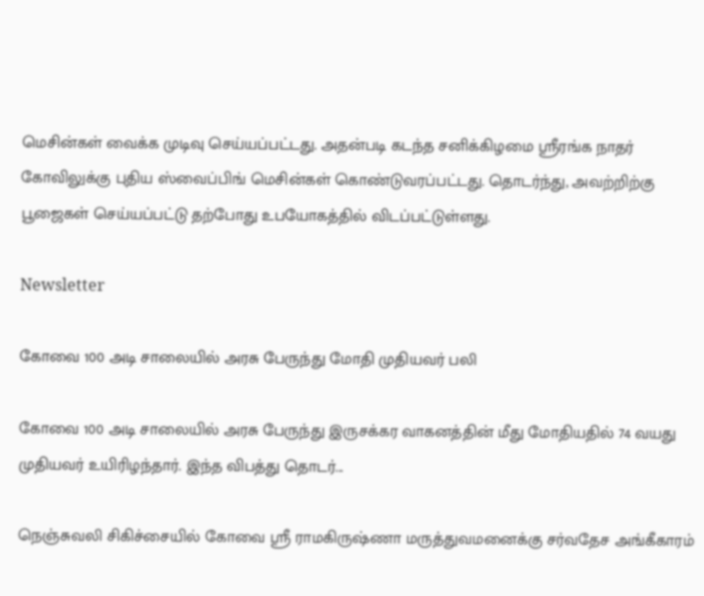மெசின்கள் வைக்க முடிவு செய்யப்பட்டது. அதன்படி கடந்த சனிக்கிழமை ஸ்ரீரங்க நாதர் கோவிலுக்கு புதிய ஸ்வைப்பிங் மெசின்கள் கொண்டுவரப்பட்டது. தொடர்ந்து, அவற்றிற்கு பூஜைகள் செய்யப்பட்டு தற்போது உபயோகத்தில் விடப்பட்டுள்ளது.

Newsletter

கோவை 100 அடி சாலையில் அரசு பேருந்து மோதி முதியவர் பலி

கோவை 100 அடி சாலையில் அரசு பேருந்து இருசக்கர வாகனத்தின் மீது மோதியதில் 74 வயது முதியவர் உயிரிழந்தார். இந்த விபத்து தொடர்...

நெஞ்சுவலி சிகிச்சையில் கோவை ஸ்ரீ ராமகிருஷ்ணா மருத்துவமனைக்கு சர்வதேச அங்கீகாரம்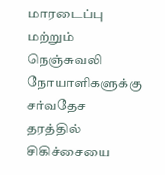மாரடைப்பு மற்றும் நெஞ்சுவலி நோயாளிகளுக்கு சர்வதேச தரத்தில் சிகிச்சையை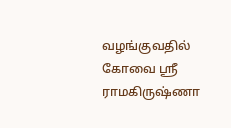வழங்குவதில் கோவை ஸ்ரீ ராமகிருஷ்ணா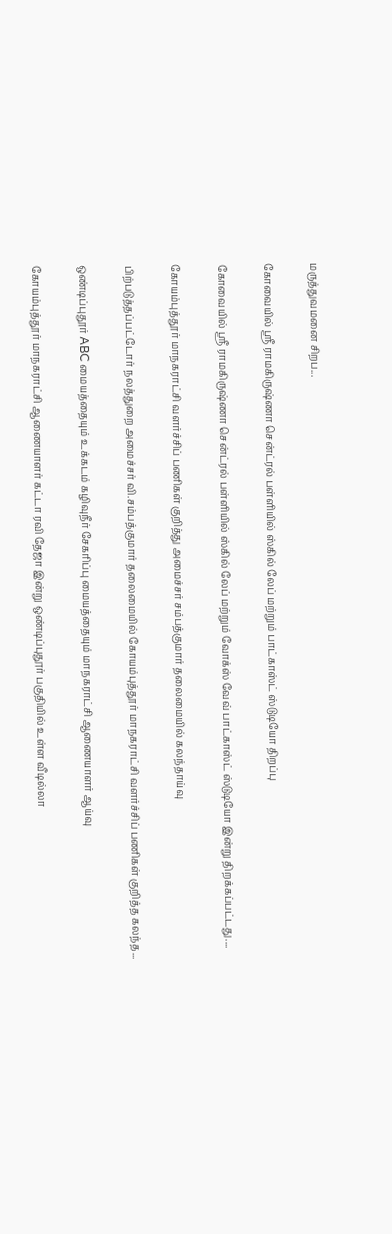மருத்துவமனை சிறப...

கோவையில் ஸ்ரீ ராமகிருஷ்ணா சென்ட்ரல் பள்ளியில் ஸ்கில் லேப் மற்றும் பாட்காஸ்ட் ஸ்டுடியோ திறப்பு

கோவையில் ஸ்ரீ ராமகிருஷ்ணா சென்ட்ரல் பள்ளியில் ஸ்கில் லேப் மற்றும் வோக்ஸ் வேவ் பாட்காஸ்ட் ஸ்டுடியோ இன்று திறக்கப்பட்டது....

கோயம்புத்தூர் மாநகராட்சி வளர்ச்சிப் பணிகள் குறித்து அமைச்சர் சம்பத்குமார் தலைமையில் கலந்தாய்வு

பிற்படுத்தப்பட்டோர் நலத்துறை அமைச்சர் வி.சம்பத்குமார் தலைமையில் கோயம்புத்தூர் மாநகராட்சி வளர்ச்சிப் பணிகள் குறித்த கலந்த...

ஒண்டிப்புதூர் ABC மையத்தையும் உக்கடம் கழிவுநீர் சேகரிப்பு மையத்தையும் மாநகராட்சி ஆணையாளர் ஆய்வு

கோயம்புத்தூர் மாநகராட்சி ஆணையாளர் கட்டா ரவி தேஜா இன்று ஒண்டிப்புதூர் பகுதியில் உள்ள வீடில்லா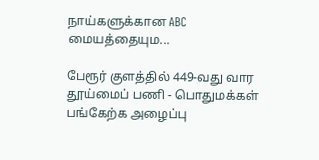நாய்களுக்கான ABC மையத்தையும...

பேரூர் குளத்தில் 449-வது வார தூய்மைப் பணி - பொதுமக்கள் பங்கேற்க அழைப்பு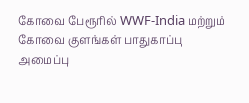கோவை பேரூரில் WWF-India மற்றும் கோவை குளங்கள் பாதுகாப்பு அமைப்பு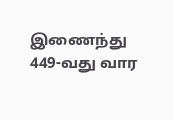இணைந்து 449-வது வார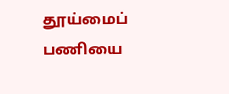தூய்மைப் பணியை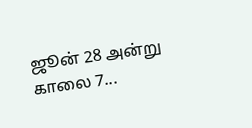ஜூன் 28 அன்று காலை 7...